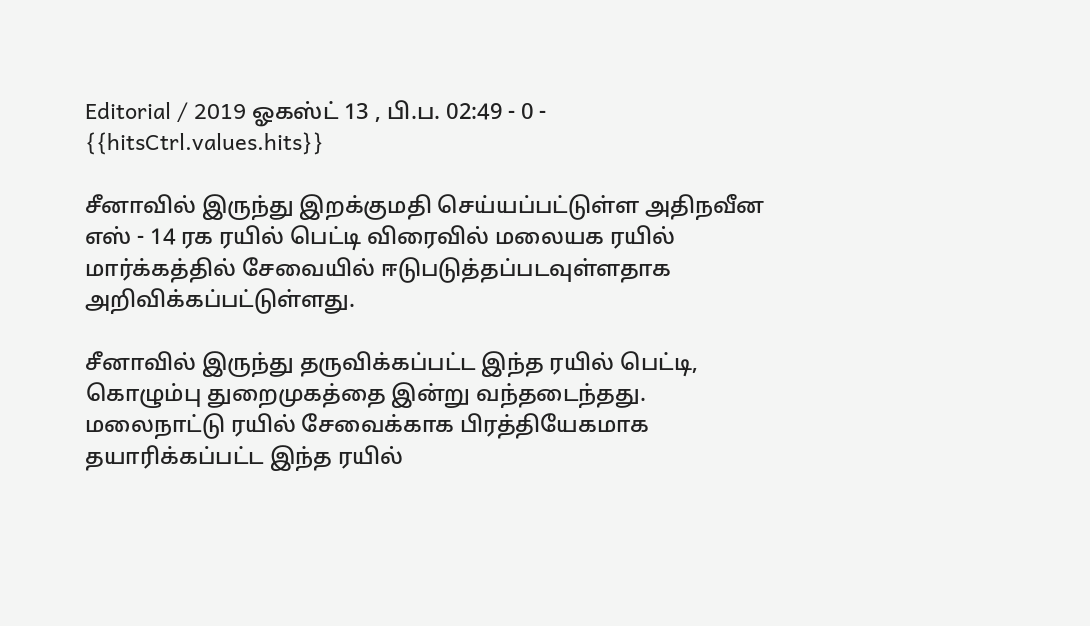Editorial / 2019 ஓகஸ்ட் 13 , பி.ப. 02:49 - 0 - {{hitsCtrl.values.hits}}

சீனாவில் இருந்து இறக்குமதி செய்யப்பட்டுள்ள அதிநவீன எஸ் - 14 ரக ரயில் பெட்டி விரைவில் மலையக ரயில் மார்க்கத்தில் சேவையில் ஈடுபடுத்தப்படவுள்ளதாக அறிவிக்கப்பட்டுள்ளது.

சீனாவில் இருந்து தருவிக்கப்பட்ட இந்த ரயில் பெட்டி, கொழும்பு துறைமுகத்தை இன்று வந்தடைந்தது.
மலைநாட்டு ரயில் சேவைக்காக பிரத்தியேகமாக தயாரிக்கப்பட்ட இந்த ரயில்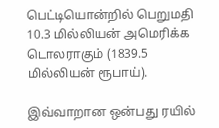பெட்டியொன்றில் பெறுமதி 10.3 மில்லியன் அமெரிக்க டொலராகும் (1839.5 மில்லியன் ரூபாய்).

இவ்வாறான ஒன்பது ரயில்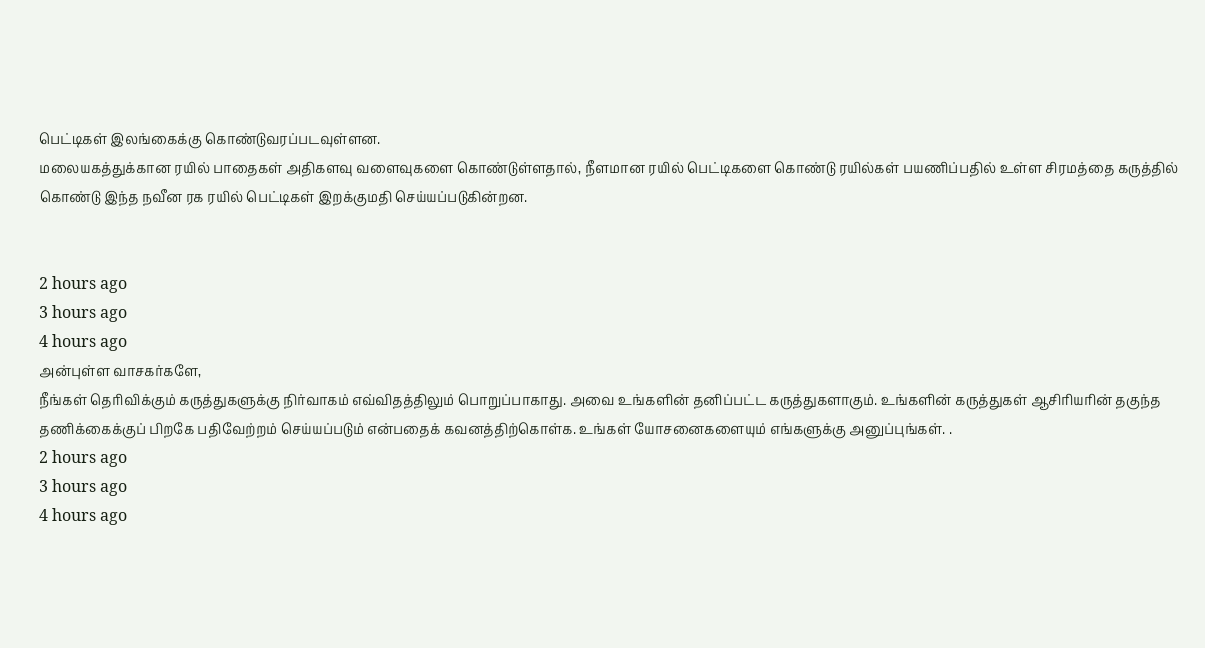பெட்டிகள் இலங்கைக்கு கொண்டுவரப்படவுள்ளன.
மலையகத்துக்கான ரயில் பாதைகள் அதிகளவு வளைவுகளை கொண்டுள்ளதால், நீளமான ரயில் பெட்டிகளை கொண்டு ரயில்கள் பயணிப்பதில் உள்ள சிரமத்தை கருத்தில் கொண்டு இந்த நவீன ரக ரயில் பெட்டிகள் இறக்குமதி செய்யப்படுகின்றன.


2 hours ago
3 hours ago
4 hours ago
அன்புள்ள வாசகர்களே,
நீங்கள் தெரிவிக்கும் கருத்துகளுக்கு நிர்வாகம் எவ்விதத்திலும் பொறுப்பாகாது. அவை உங்களின் தனிப்பட்ட கருத்துகளாகும். உங்களின் கருத்துகள் ஆசிரியரின் தகுந்த தணிக்கைக்குப் பிறகே பதிவேற்றம் செய்யப்படும் என்பதைக் கவனத்திற்கொள்க. உங்கள் யோசனைகளையும் எங்களுக்கு அனுப்புங்கள். .
2 hours ago
3 hours ago
4 hours ago